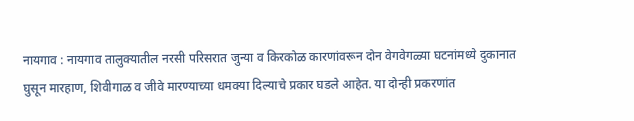नायगाव : नायगाव तालुक्यातील नरसी परिसरात जुन्या व किरकोळ कारणांवरून दोन वेगवेगळ्या घटनांमध्ये दुकानात घुसून मारहाण, शिवीगाळ व जीवे मारण्याच्या धमक्या दिल्याचे प्रकार घडले आहेत. या दोन्ही प्रकरणांत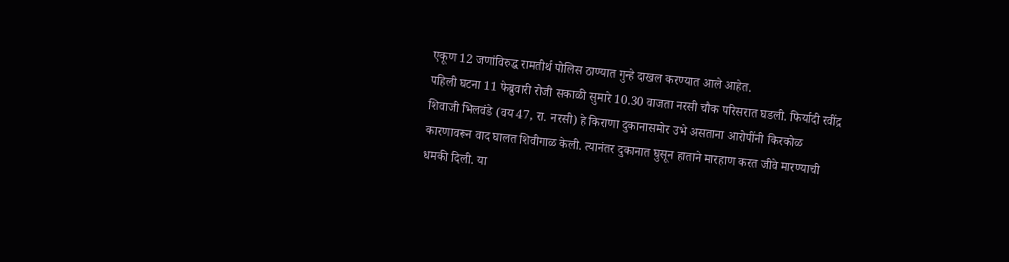एकूण 12 जणांविरुद्ध रामतीर्थ पोलिस ठाण्यात गुन्हे दाखल करण्यात आले आहेत.
पहिली घटना 11 फेब्रुवारी रोजी सकाळी सुमारे 10.30 वाजता नरसी चौक परिसरात घडली. फिर्यादी रवींद्र शिवाजी भिलवंडे (वय 47, रा. नरसी) हे किराणा दुकानासमोर उभे असताना आरोपींनी किरकोळ कारणावरून वाद घालत शिवीगाळ केली. त्यानंतर दुकानात घुसून हाताने मारहाण करत जीवे मारण्याची धमकी दिली. या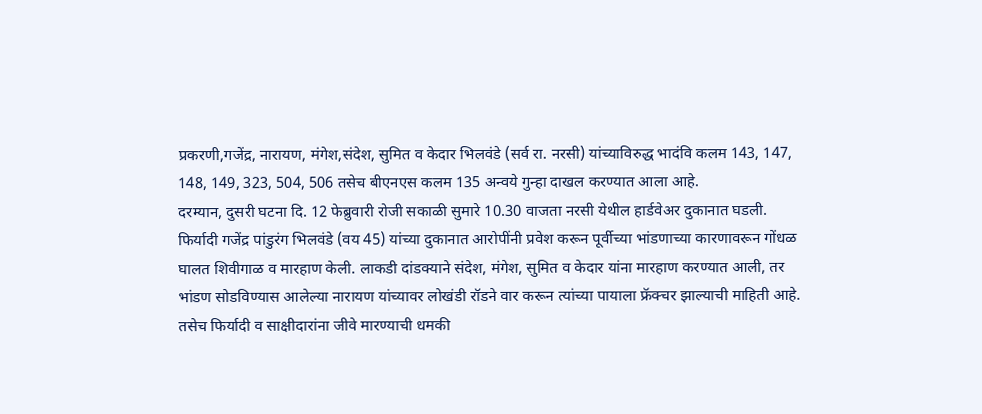प्रकरणी,गजेंद्र, नारायण, मंगेश,संदेश, सुमित व केदार भिलवंडे (सर्व रा. नरसी) यांच्याविरुद्ध भादंवि कलम 143, 147, 148, 149, 323, 504, 506 तसेच बीएनएस कलम 135 अन्वये गुन्हा दाखल करण्यात आला आहे.
दरम्यान, दुसरी घटना दि. 12 फेब्रुवारी रोजी सकाळी सुमारे 10.30 वाजता नरसी येथील हार्डवेअर दुकानात घडली. फिर्यादी गजेंद्र पांडुरंग भिलवंडे (वय 45) यांच्या दुकानात आरोपींनी प्रवेश करून पूर्वीच्या भांडणाच्या कारणावरून गोंधळ घालत शिवीगाळ व मारहाण केली. लाकडी दांडक्याने संदेश, मंगेश, सुमित व केदार यांना मारहाण करण्यात आली, तर भांडण सोडविण्यास आलेल्या नारायण यांच्यावर लोखंडी रॉडने वार करून त्यांच्या पायाला फ्रॅक्चर झाल्याची माहिती आहे.
तसेच फिर्यादी व साक्षीदारांना जीवे मारण्याची धमकी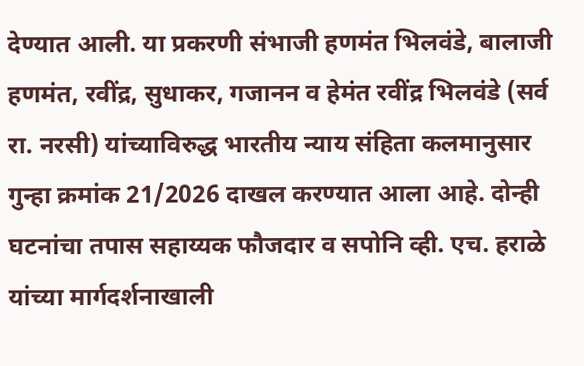देण्यात आली. या प्रकरणी संभाजी हणमंत भिलवंडे, बालाजी हणमंत, रवींद्र, सुधाकर, गजानन व हेमंत रवींद्र भिलवंडे (सर्व रा. नरसी) यांच्याविरुद्ध भारतीय न्याय संहिता कलमानुसार गुन्हा क्रमांक 21/2026 दाखल करण्यात आला आहे. दोन्ही घटनांचा तपास सहाय्यक फौजदार व सपोनि व्ही. एच. हराळे यांच्या मार्गदर्शनाखाली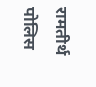रामतीर्थ पोलिस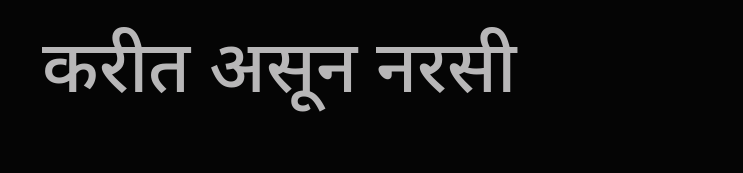करीत असून नरसी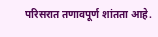परिसरात तणावपूर्ण शांतता आहे.